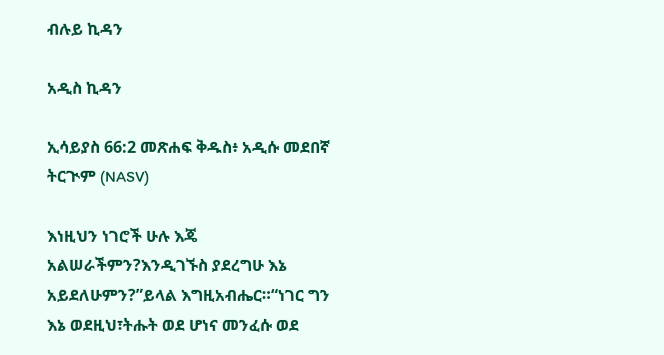ብሉይ ኪዳን

አዲስ ኪዳን

ኢሳይያስ 66:2 መጽሐፍ ቅዱስ፥ አዲሱ መደበኛ ትርጒም (NASV)

እነዚህን ነገሮች ሁሉ እጄ አልሠራችምን?እንዲገኙስ ያደረግሁ እኔ አይደለሁምን?”ይላል እግዚአብሔር።“ነገር ግን እኔ ወደዚህ፣ትሑት ወደ ሆነና መንፈሱ ወደ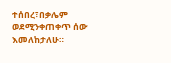ተሰበረ፣በቃሌም ወደሚንቀጠቀጥ ሰው እመለከታለሁ።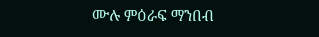ሙሉ ምዕራፍ ማንበብ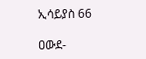ኢሳይያስ 66

ዐውደ-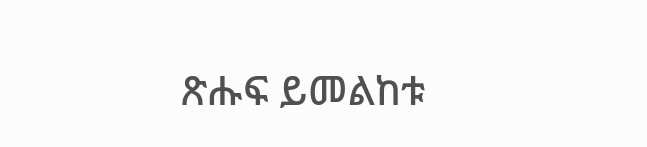ጽሑፍ ይመልከቱ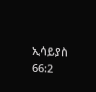ኢሳይያስ 66:2